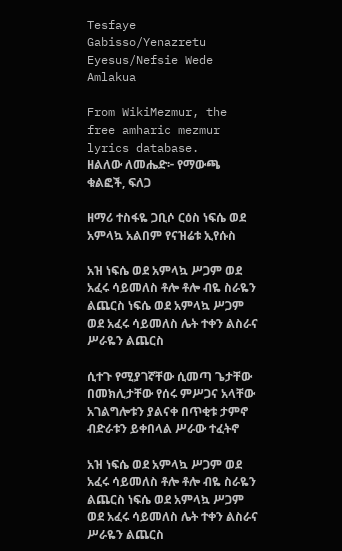Tesfaye Gabisso/Yenazretu Eyesus/Nefsie Wede Amlakua

From WikiMezmur, the free amharic mezmur lyrics database.
ዘልለው ለመሔድ፦ የማውጫ ቁልፎች, ፍለጋ

ዘማሪ ተስፋዬ ጋቢሶ ርዕስ ነፍሴ ወደ አምላኳ አልበም የናዝሬቱ ኢየሱስ

አዝ ነፍሴ ወደ አምላኳ ሥጋም ወደ አፈሩ ሳይመለስ ቶሎ ቶሎ ብዬ ስራዬን ልጨርስ ነፍሴ ወደ አምላኳ ሥጋም ወደ አፈሩ ሳይመለስ ሌት ተቀን ልስራና ሥራዬን ልጨርስ

ሲተጉ የሚያገኛቸው ሲመጣ ጌታቸው በመክሊታቸው የሰሩ ምሥጋና አላቸው አገልግሎቱን ያልናቀ በጥቂቱ ታምኖ ብድራቱን ይቀበላል ሥራው ተፈትኖ

አዝ ነፍሴ ወደ አምላኳ ሥጋም ወደ አፈሩ ሳይመለስ ቶሎ ቶሎ ብዬ ስራዬን ልጨርስ ነፍሴ ወደ አምላኳ ሥጋም ወደ አፈሩ ሳይመለስ ሌት ተቀን ልስራና ሥራዬን ልጨርስ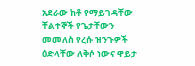አደራው ከቶ የማይገዳቸው ቸልተኞች የጌታቸውን መመለስ የረሱ ዝንጉዎች ዕድላቸው ለቅሶ ነውና ዋይታ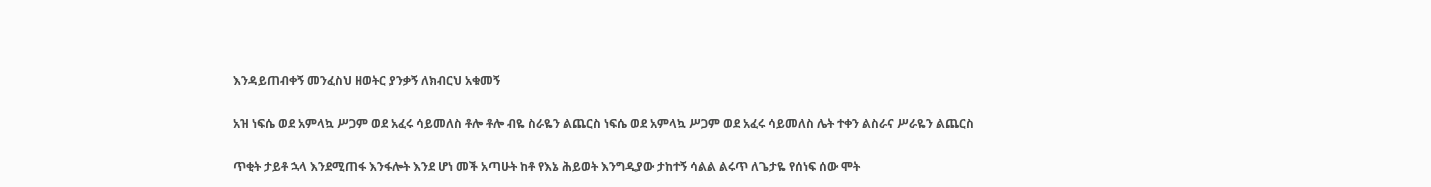እንዳይጠብቀኝ መንፈስህ ዘወትር ያንቃኝ ለክብርህ አቁመኝ

አዝ ነፍሴ ወደ አምላኳ ሥጋም ወደ አፈሩ ሳይመለስ ቶሎ ቶሎ ብዬ ስራዬን ልጨርስ ነፍሴ ወደ አምላኳ ሥጋም ወደ አፈሩ ሳይመለስ ሌት ተቀን ልስራና ሥራዬን ልጨርስ

ጥቂት ታይቶ ኋላ እንደሚጠፋ እንፋሎት እንደ ሆነ መች አጣሁት ከቶ የእኔ ሕይወት እንግዲያው ታከተኝ ሳልል ልሩጥ ለጌታዬ የሰነፍ ሰው ሞት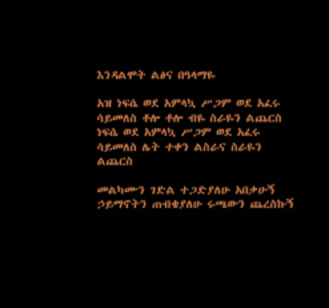እንዳልሞት ልፅና በዓላማዬ

አዝ ነፍሴ ወደ አምላኳ ሥጋም ወደ አፈሩ ሳይመለስ ቶሎ ቶሎ ብዬ ስራዬን ልጨርስ ነፍሴ ወደ አምላኳ ሥጋም ወደ አፈሩ ሳይመለስ ሌት ተቀን ልስራና ስራዬን ልጨርስ

መልካሙን ገድል ተጋድያለሁ አበቃሁኝ ኃይማኖትን ጠብቄያለሁ ሩጫውን ጨረስኩኝ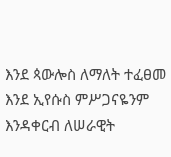እንደ ጳውሎስ ለማለት ተፈፀመ እንደ ኢየሱስ ምሥጋናዬንም እንዳቀርብ ለሠራዊት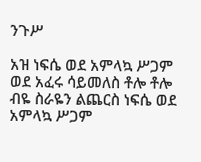ንጉሥ

አዝ ነፍሴ ወደ አምላኳ ሥጋም ወደ አፈሩ ሳይመለስ ቶሎ ቶሎ ብዬ ስራዬን ልጨርስ ነፍሴ ወደ አምላኳ ሥጋም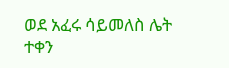ወደ አፈሩ ሳይመለስ ሌት ተቀን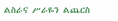ልስራና ሥራዬን ልጨርስ